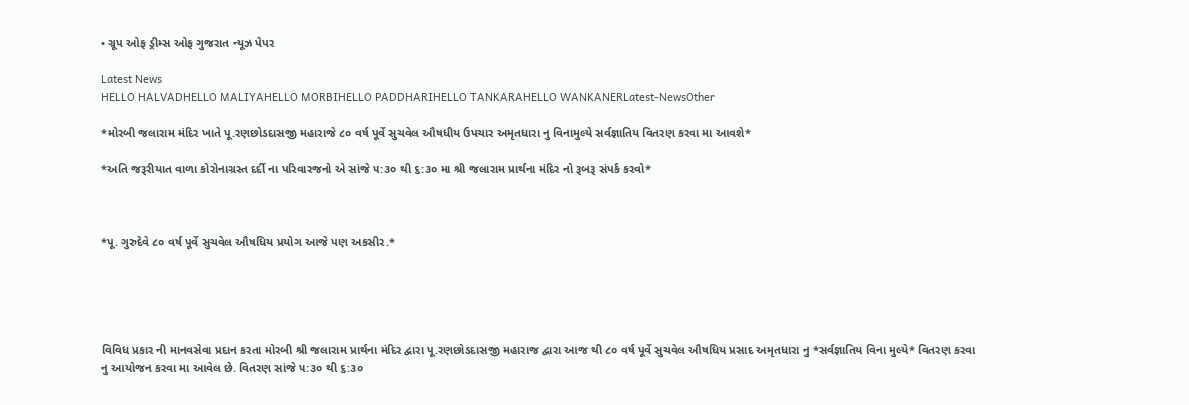• ગ્રૂપ ઓફ ડ્રીમ્સ ઓફ ગુજરાત ન્યૂઝ પેપર

Latest News
HELLO HALVADHELLO MALIYAHELLO MORBIHELLO PADDHARIHELLO TANKARAHELLO WANKANERLatest-NewsOther

*મોરબી જલારામ મંદિર ખાતે પૂ.રણછોડદાસજી મહારાજે ૮૦ વર્ષ પૂર્વે સુચવેલ ઔષધીય ઉપચાર અમૃતધારા નુ વિનામુલ્યે સર્વજ્ઞાતિય વિતરણ કરવા મા આવશે*

*અતિ જરૂરીયાત વાળા કોરોનાગ્રસ્ત દર્દી ના પરિવારજનો એ સાંજે ૫:૩૦ થી ૬:૩૦ મા શ્રી જલારામ પ્રાર્થના મંદિર નો રૂબરૂ સંપર્ક કરવો*



*પૂ. ગુરુદેવે ૮૦ વર્ષ પૂર્વે સુચવેલ ઔષધિય પ્રયોગ આજે પણ અકસીર.*





વિવિધ પ્રકાર ની માનવસેવા પ્રદાન કરતા મોરબી શ્રી જલારામ પ્રાર્થના મંદિર દ્વારા પૂ.રણછોડદાસજી મહારાજ દ્વારા આજ થી ૮૦ વર્ષ પૂર્વે સુચવેલ ઔષધિય પ્રસાદ અમૃતધારા નુ *સર્વજ્ઞાતિય વિના મુલ્યે* વિતરણ કરવા નુ આયોજન કરવા મા આવેલ છે. વિતરણ સાંજે ૫:૩૦ થી ૬:૩૦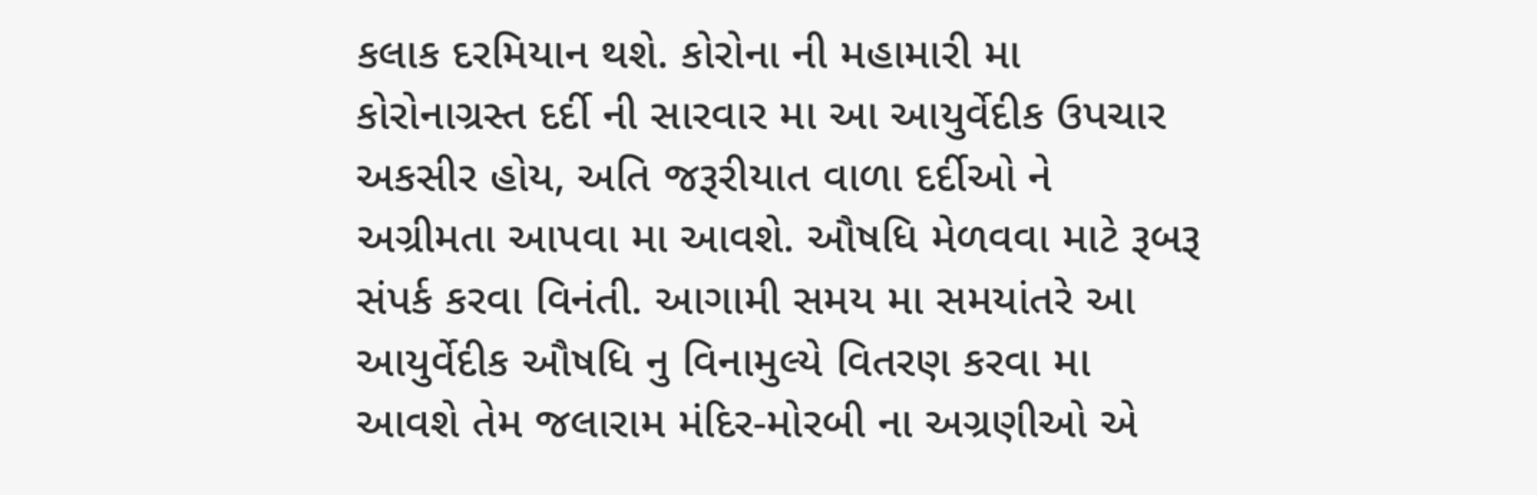કલાક દરમિયાન થશે. કોરોના ની મહામારી મા કોરોનાગ્રસ્ત દર્દી ની સારવાર મા આ આયુર્વેદીક ઉપચાર અકસીર હોય, અતિ જરૂરીયાત વાળા દર્દીઓ ને અગ્રીમતા આપવા મા આવશે. ઔષધિ મેળવવા માટે રૂબરૂ સંપર્ક કરવા વિનંતી. આગામી સમય મા સમયાંતરે આ આયુર્વેદીક ઔષધિ નુ વિનામુલ્યે વિતરણ કરવા મા આવશે તેમ જલારામ મંદિર-મોરબી ના અગ્રણીઓ એ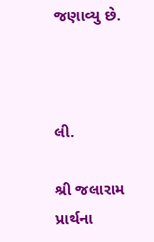જણાવ્યુ છે.



લી.

શ્રી જલારામ પ્રાર્થના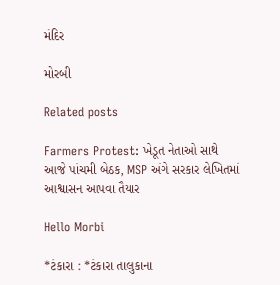મંદિર

મોરબી

Related posts

Farmers Protest: ખેડૂત નેતાઓ સાથે આજે પાંચમી બેઠક, MSP અંગે સરકાર લેખિતમાં આશ્વાસન આપવા તૈયાર

Hello Morbi

*ટંકારા : *ટંકારા તાલુકાના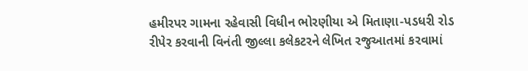હમીરપર ગામના રહેવાસી વિધીન ભોરણીયા એ મિતાણા-પડધરી રોડ રીપેર કરવાની વિનંતી જીલ્લા કલેકટરને લેખિત રજુઆતમાં કરવામાં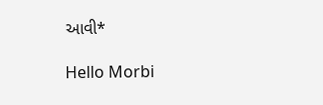આવી*

Hello Morbi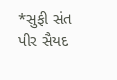*સુફી સંત પીર સૈયદ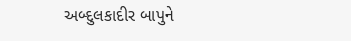અબ્દુલકાદીર બાપુને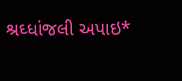શ્રઘ્ધાંજલી અપાઇ*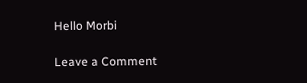Hello Morbi

Leave a Comment